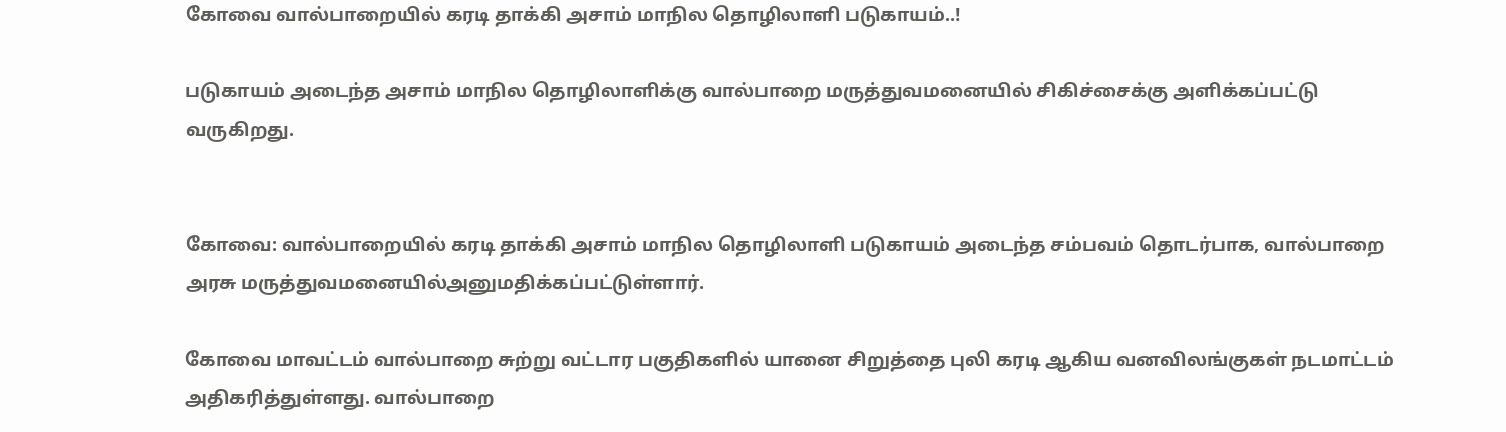கோவை வால்பாறையில் கரடி தாக்கி அசாம் மாநில தொழிலாளி படுகாயம்..!

படுகாயம் அடைந்த அசாம் மாநில தொழிலாளிக்கு வால்பாறை மருத்துவமனையில் சிகிச்சைக்கு அளிக்கப்பட்டு வருகிறது.


கோவை: வால்பாறையில் கரடி தாக்கி அசாம் மாநில தொழிலாளி படுகாயம் அடைந்த சம்பவம் தொடர்பாக, வால்பாறை அரசு மருத்துவமனையில்அனுமதிக்கப்பட்டுள்ளார்.

கோவை மாவட்டம் வால்பாறை சுற்று வட்டார பகுதிகளில் யானை சிறுத்தை புலி கரடி ஆகிய வனவிலங்குகள் நடமாட்டம் அதிகரித்துள்ளது. வால்பாறை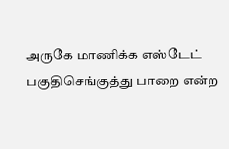அருகே மாணிக்க எஸ்டேட் பகுதிசெங்குத்து பாறை என்ற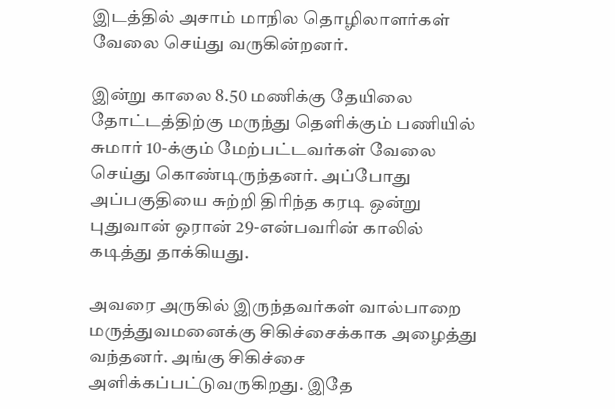இடத்தில் அசாம் மாநில தொழிலாளர்கள் வேலை செய்து வருகின்றனர்.

இன்று காலை 8.50 மணிக்கு தேயிலை தோட்டத்திற்கு மருந்து தெளிக்கும் பணியில் சுமார் 10-க்கும் மேற்பட்டவர்கள் வேலை செய்து கொண்டிருந்தனர். அப்போது அப்பகுதியை சுற்றி திரிந்த கரடி ஒன்று புதுவான் ஒரான் 29-என்பவரின் காலில் கடித்து தாக்கியது.

அவரை அருகில் இருந்தவர்கள் வால்பாறை மருத்துவமனைக்கு சிகிச்சைக்காக அழைத்து வந்தனர். அங்கு சிகிச்சை அளிக்கப்பட்டுவருகிறது. இதே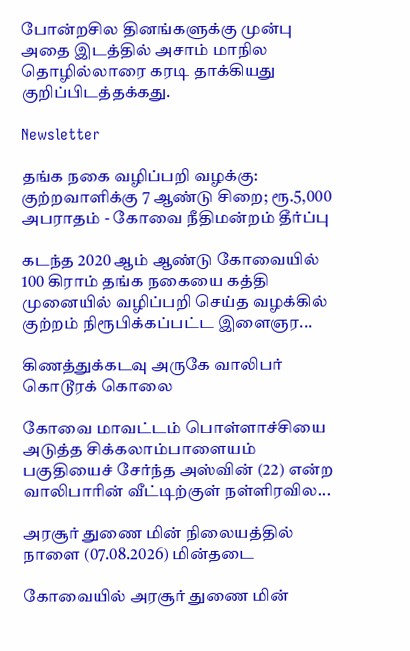போன்றசில தினங்களுக்கு முன்பு அதை இடத்தில் அசாம் மாநில தொழில்லாரை கரடி தாக்கியது குறிப்பிடத்தக்கது.

Newsletter

தங்க நகை வழிப்பறி வழக்கு: குற்றவாளிக்கு 7 ஆண்டு சிறை; ரூ.5,000 அபராதம் - கோவை நீதிமன்றம் தீர்ப்பு

கடந்த 2020 ஆம் ஆண்டு கோவையில் 100 கிராம் தங்க நகையை கத்தி முனையில் வழிப்பறி செய்த வழக்கில் குற்றம் நிரூபிக்கப்பட்ட இளைஞர...

கிணத்துக்கடவு அருகே வாலிபர் கொடூரக் கொலை

கோவை மாவட்டம் பொள்ளாச்சியை அடுத்த சிக்கலாம்பாளையம் பகுதியைச் சேர்ந்த அஸ்வின் (22) என்ற வாலிபாரின் வீட்டிற்குள் நள்ளிரவில...

அரசூர் துணை மின் நிலையத்தில் நாளை (07.08.2026) மின்தடை

கோவையில் அரசூர் துணை மின்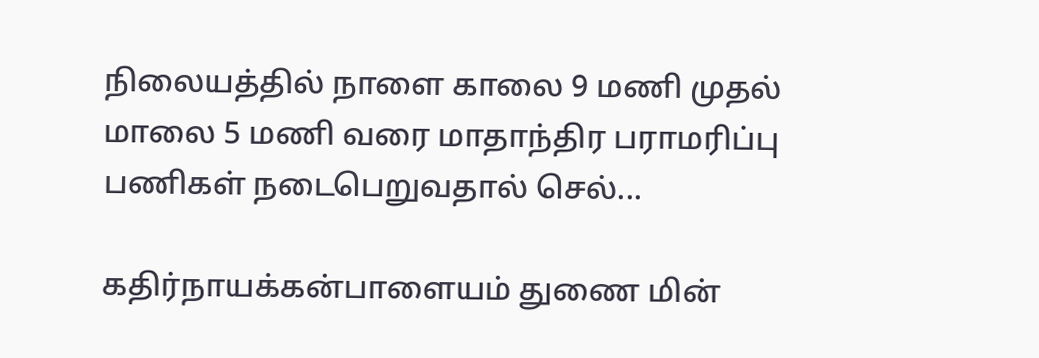நிலையத்தில் நாளை காலை 9 மணி முதல் மாலை 5 மணி வரை மாதாந்திர பராமரிப்பு பணிகள் நடைபெறுவதால் செல்...

கதிர்நாயக்கன்பாளையம் துணை மின்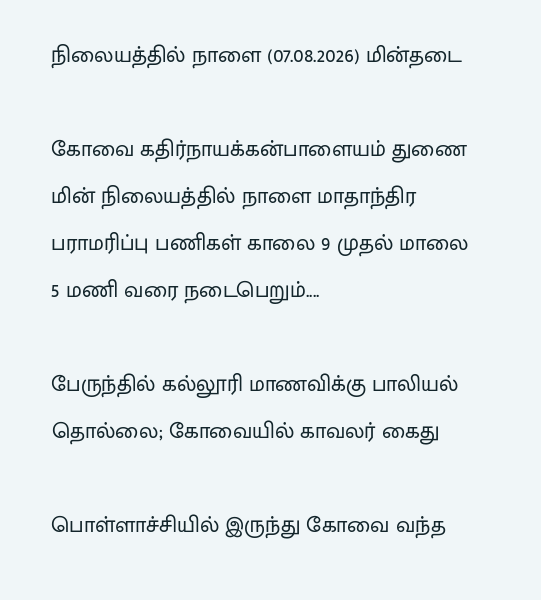நிலையத்தில் நாளை (07.08.2026) மின்தடை

கோவை கதிர்நாயக்கன்பாளையம் துணை மின் நிலையத்தில் நாளை மாதாந்திர பராமரிப்பு பணிகள் காலை 9 முதல் மாலை 5 மணி வரை நடைபெறும்....

பேருந்தில் கல்லூரி மாணவிக்கு பாலியல் தொல்லை; கோவையில் காவலர் கைது

பொள்ளாச்சியில் இருந்து கோவை வந்த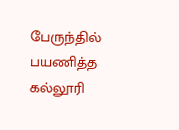பேருந்தில் பயணித்த கல்லூரி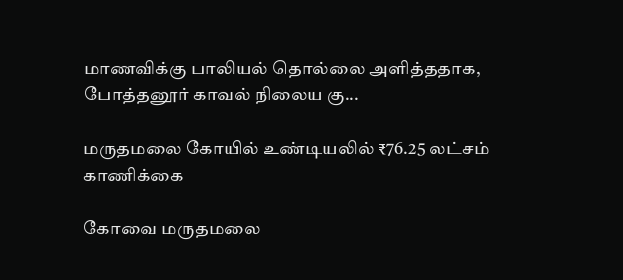மாணவிக்கு பாலியல் தொல்லை அளித்ததாக, போத்தனூர் காவல் நிலைய கு...

மருதமலை கோயில் உண்டியலில் ₹76.25 லட்சம் காணிக்கை

கோவை மருதமலை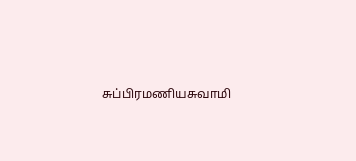சுப்பிரமணியசுவாமி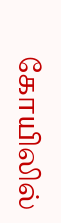கோயிலில்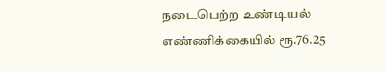நடைபெற்ற உண்டியல் எண்ணிக்கையில் ரூ.76.25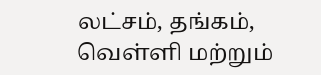லட்சம், தங்கம், வெள்ளி மற்றும்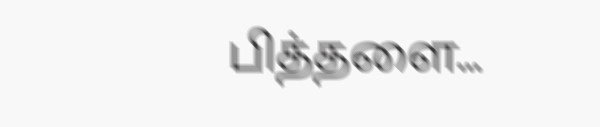பித்தளை...